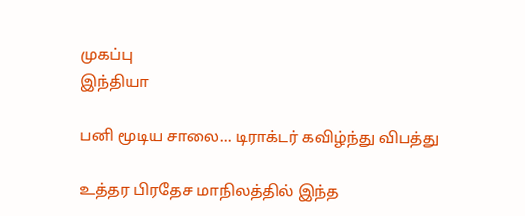முகப்பு
இந்தியா

பனி மூடிய சாலை... டிராக்டர் கவிழ்ந்து விபத்து

உத்தர பிரதேச மாநிலத்தில் இந்த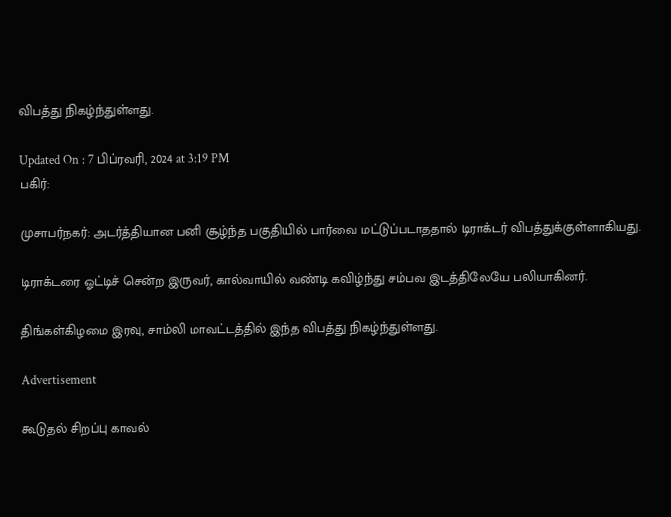விபத்து நிகழ்ந்துள்ளது.

Updated On : 7 பிப்ரவரி, 2024 at 3:19 PM
பகிர்:

முசாபர்நகர்: அடர்த்தியான பனி சூழ்ந்த பகுதியில் பார்வை மட்டுப்படாததால் டிராக்டர் விபத்துக்குள்ளாகியது.

டிராக்டரை ஓட்டிச் சென்ற இருவர், கால்வாயில் வண்டி கவிழ்ந்து சம்பவ இடத்திலேயே பலியாகினர்.

திங்கள்கிழமை இரவு, சாம்லி மாவட்டத்தில் இந்த விபத்து நிகழ்ந்துள்ளது.

Advertisement

கூடுதல் சிறப்பு காவல்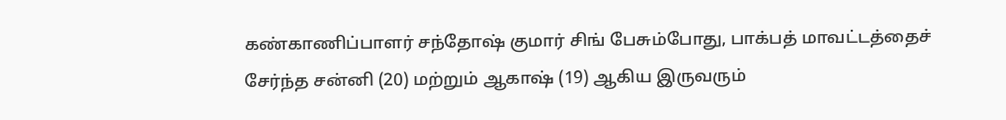கண்காணிப்பாளர் சந்தோஷ் குமார் சிங் பேசும்போது, பாக்பத் மாவட்டத்தைச் சேர்ந்த சன்னி (20) மற்றும் ஆகாஷ் (19) ஆகிய இருவரும்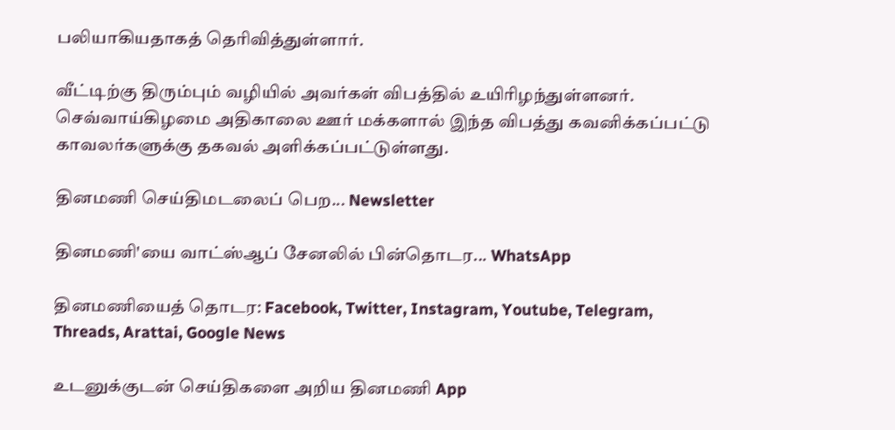பலியாகியதாகத் தெரிவித்துள்ளார்.

வீட்டிற்கு திரும்பும் வழியில் அவர்கள் விபத்தில் உயிரிழந்துள்ளனர். செவ்வாய்கிழமை அதிகாலை ஊர் மக்களால் இந்த விபத்து கவனிக்கப்பட்டு காவலர்களுக்கு தகவல் அளிக்கப்பட்டுள்ளது.

தினமணி செய்திமடலைப் பெற... Newsletter

தினமணி'யை வாட்ஸ்ஆப் சேனலில் பின்தொடர... WhatsApp

தினமணியைத் தொடர: Facebook, Twitter, Instagram, Youtube, Telegram, Threads, Arattai, Google News

உடனுக்குடன் செய்திகளை அறிய தினமணி App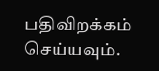பதிவிறக்கம் செய்யவும்.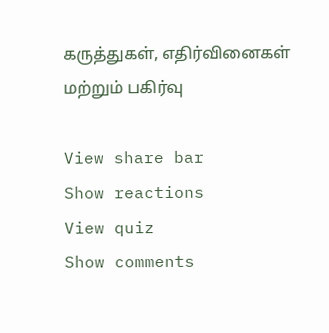கருத்துகள், எதிர்வினைகள் மற்றும் பகிர்வு

View share bar
Show reactions
View quiz
Show comments